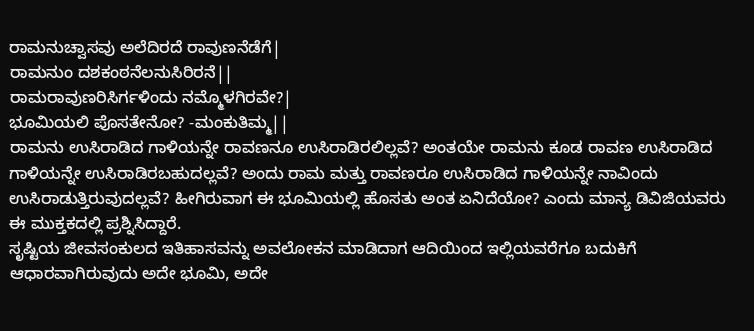ರಾಮನುಚ್ವಾಸವು ಅಲೆದಿರದೆ ರಾವುಣನೆಡೆಗೆ|
ರಾಮನುಂ ದಶಕಂಠನೆಲನುಸಿರಿರನೆ||
ರಾಮರಾವುಣರಿಸಿರ್ಗಳಿಂದು ನಮ್ಮೊಳಗಿರವೇ?|
ಭೂಮಿಯಲಿ ಪೊಸತೇನೋ? -ಮಂಕುತಿಮ್ಮ||
ರಾಮನು ಉಸಿರಾಡಿದ ಗಾಳಿಯನ್ನೇ ರಾವಣನೂ ಉಸಿರಾಡಿರಲಿಲ್ಲವೆ? ಅಂತಯೇ ರಾಮನು ಕೂಡ ರಾವಣ ಉಸಿರಾಡಿದ ಗಾಳಿಯನ್ನೇ ಉಸಿರಾಡಿರಬಹುದಲ್ಲವೆ? ಅಂದು ರಾಮ ಮತ್ತು ರಾವಣರೂ ಉಸಿರಾಡಿದ ಗಾಳಿಯನ್ನೇ ನಾವಿಂದು ಉಸಿರಾಡುತ್ತಿರುವುದಲ್ಲವೆ? ಹೀಗಿರುವಾಗ ಈ ಭೂಮಿಯಲ್ಲಿ ಹೊಸತು ಅಂತ ಏನಿದೆಯೋ? ಎಂದು ಮಾನ್ಯ ಡಿವಿಜಿಯವರು ಈ ಮುಕ್ತಕದಲ್ಲಿ ಪ್ರಶ್ನಿಸಿದ್ದಾರೆ.
ಸೃಷ್ಟಿಯ ಜೀವಸಂಕುಲದ ಇತಿಹಾಸವನ್ನು ಅವಲೋಕನ ಮಾಡಿದಾಗ ಆದಿಯಿಂದ ಇಲ್ಲಿಯವರೆಗೂ ಬದುಕಿಗೆ ಆಧಾರವಾಗಿರುವುದು ಅದೇ ಭೂಮಿ, ಅದೇ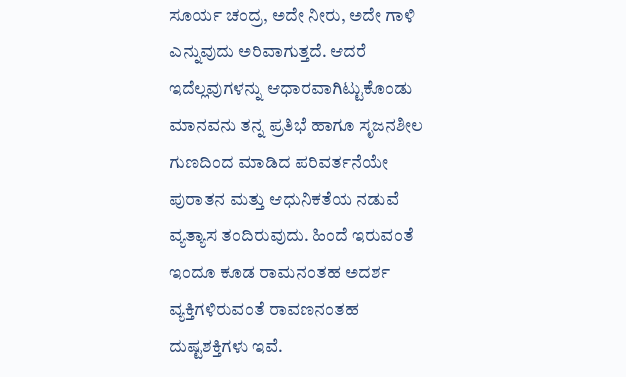ಸೂರ್ಯ ಚಂದ್ರ, ಅದೇ ನೀರು, ಅದೇ ಗಾಳಿ ಎನ್ನುವುದು ಅರಿವಾಗುತ್ತದೆ. ಆದರೆ ಇದೆಲ್ಲವುಗಳನ್ನು ಆಧಾರವಾಗಿಟ್ಟುಕೊಂಡು ಮಾನವನು ತನ್ನ ಪ್ರತಿಭೆ ಹಾಗೂ ಸೃಜನಶೀಲ ಗುಣದಿಂದ ಮಾಡಿದ ಪರಿವರ್ತನೆಯೇ ಪುರಾತನ ಮತ್ತು ಆಧುನಿಕತೆಯ ನಡುವೆ ವ್ಯತ್ಯಾಸ ತಂದಿರುವುದು. ಹಿಂದೆ ಇರುವಂತೆ ಇಂದೂ ಕೂಡ ರಾಮನಂತಹ ಅದರ್ಶ ವ್ಯಕ್ತಿಗಳಿರುವಂತೆ ರಾವಣನಂತಹ ದುಷ್ಟಶಕ್ತಿಗಳು ಇವೆ.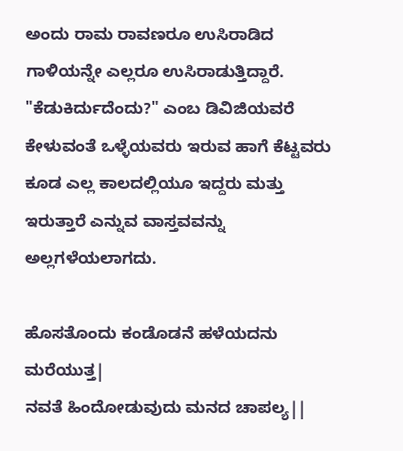ಅಂದು ರಾಮ ರಾವಣರೂ ಉಸಿರಾಡಿದ ಗಾಳಿಯನ್ನೇ ಎಲ್ಲರೂ ಉಸಿರಾಡುತ್ತಿದ್ದಾರೆ. "ಕೆಡುಕಿರ್ದುದೆಂದು?" ಎಂಬ ಡಿವಿಜಿಯವರೆ ಕೇಳುವಂತೆ ಒಳ್ಳೆಯವರು ಇರುವ ಹಾಗೆ ಕೆಟ್ಟವರು ಕೂಡ ಎಲ್ಲ ಕಾಲದಲ್ಲಿಯೂ ಇದ್ದರು ಮತ್ತು ಇರುತ್ತಾರೆ ಎನ್ನುವ ವಾಸ್ತವವನ್ನು ಅಲ್ಲಗಳೆಯಲಾಗದು.

ಹೊಸತೊಂದು ಕಂಡೊಡನೆ ಹಳೆಯದನು ಮರೆಯುತ್ತ|
ನವತೆ ಹಿಂದೋಡುವುದು ಮನದ ಚಾಪಲ್ಯ||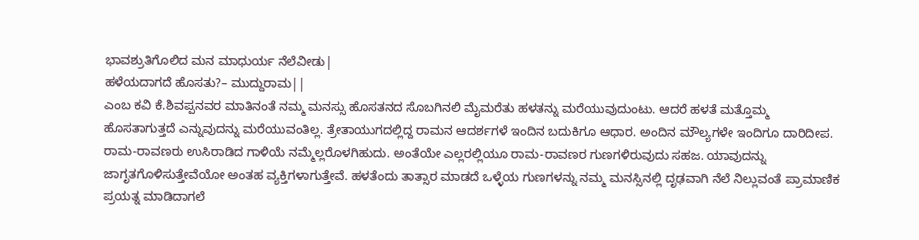ಭಾವಶ್ರುತಿಗೊಲಿದ ಮನ ಮಾಧುರ್ಯ ನೆಲೆವೀಡು|
ಹಳೆಯದಾಗದೆ ಹೊಸತು?– ಮುದ್ದುರಾಮ||
ಎಂಬ ಕವಿ ಕೆ.ಶಿವಪ್ಪನವರ ಮಾತಿನಂತೆ ನಮ್ಮ ಮನಸ್ಸು ಹೊಸತನದ ಸೊಬಗಿನಲಿ ಮೈಮರೆತು ಹಳತನ್ನು ಮರೆಯುವುದುಂಟು. ಆದರೆ ಹಳತೆ ಮತ್ತೊಮ್ಮ ಹೊಸತಾಗುತ್ತದೆ ಎನ್ನುವುದನ್ನು ಮರೆಯುವಂತಿಲ್ಲ. ತ್ರೇತಾಯುಗದಲ್ಲಿದ್ದ ರಾಮನ ಆದರ್ಶಗಳೆ ಇಂದಿನ ಬದುಕಿಗೂ ಆಧಾರ. ಅಂದಿನ ಮೌಲ್ಯಗಳೇ ಇಂದಿಗೂ ದಾರಿದೀಪ.
ರಾಮ-ರಾವಣರು ಉಸಿರಾಡಿದ ಗಾಳಿಯೆ ನಮ್ಮೆಲ್ಲರೊಳಗಿಹುದು. ಅಂತೆಯೇ ಎಲ್ಲರಲ್ಲಿಯೂ ರಾಮ-ರಾವಣರ ಗುಣಗಳಿರುವುದು ಸಹಜ. ಯಾವುದನ್ನು ಜಾಗೃತಗೊಳಿಸುತ್ತೇವೆಯೋ ಅಂತಹ ವ್ಯಕ್ತಿಗಳಾಗುತ್ತೇವೆ. ಹಳತೆಂದು ತಾತ್ಸಾರ ಮಾಡದೆ ಒಳ್ಳೆಯ ಗುಣಗಳನ್ನು ನಮ್ಮ ಮನಸ್ಸಿನಲ್ಲಿ ದೃಢವಾಗಿ ನೆಲೆ ನಿಲ್ಲುವಂತೆ ಪ್ರಾಮಾಣಿಕ ಪ್ರಯತ್ನ ಮಾಡಿದಾಗಲೆ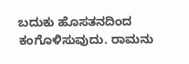ಬದುಕು ಹೊಸತನದಿಂದ ಕಂಗೊಳಿಸುವುದು. ರಾಮನು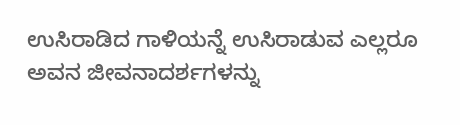ಉಸಿರಾಡಿದ ಗಾಳಿಯನ್ನೆ ಉಸಿರಾಡುವ ಎಲ್ಲರೂ ಅವನ ಜೀವನಾದರ್ಶಗಳನ್ನು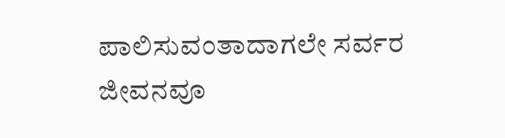ಪಾಲಿಸುವಂತಾದಾಗಲೇ ಸರ್ವರ ಜೀವನವೂ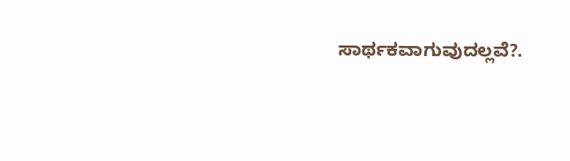ಸಾರ್ಥಕವಾಗುವುದಲ್ಲವೆ?.